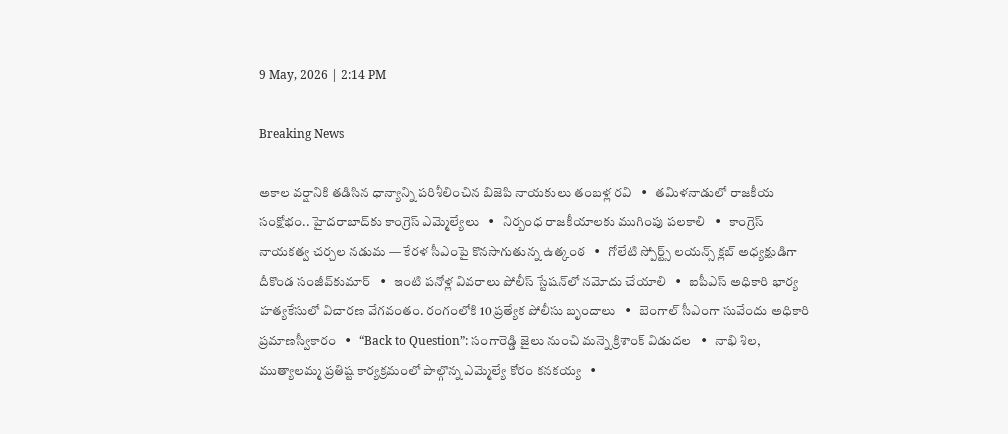9 May, 2026 | 2:14 PM

Breaking News

అకాల వర్షానికి తడిసిన ధాన్యాన్ని పరిశీలించిన బిజెపి నాయకులు తంబళ్ల రవి   •   తమిళనాడులో రాజకీయ సంక్షోభం.. హైదరాబాద్‌కు కాంగ్రెస్ ఎమ్మెల్యేలు   •   నిర్బంధ రాజకీయాలకు ముగింపు పలకాలి   •   కాంగ్రెస్ నాయకత్వ చర్చల నడుమ — కేరళ సీఎంపై కొనసాగుతున్న ఉత్కంఠ   •   గోలేటి స్పోర్ట్స్ లయన్స్ క్లబ్ అధ్యక్షుడిగా దీకొండ సంజీవ్‌కుమార్   •   ఇంటి పనోళ్ల వివరాలు పోలీస్ స్టేషన్‌లో నమోదు చేయాలి   •   ఐపీఎస్ అధికారి భార్య హత్యకేసులో విచారణ వేగవంతం. రంగంలోకి 10 ప్రత్యేక పోలీసు బృందాలు   •   బెంగాల్‌ సీఎంగా సువేందు అధికారి ప్రమాణస్వీకారం   •   “Back to Question”: సంగారెడ్డి జైలు నుంచి మన్నె క్రిశాంక్ విడుదల   •   నాభి శిల, ముత్యాలమ్మ ప్రతిష్ట కార్యక్రమంలో పాల్గొన్న ఎమ్మెల్యే కోరం కనకయ్య   •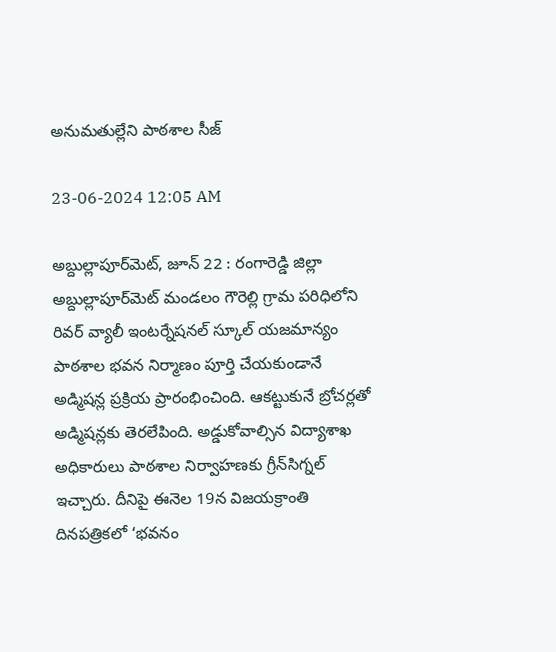అనుమతుల్లేని పాఠశాల సీజ్

23-06-2024 12:05 AM

అబ్దుల్లాపూర్‌మెట్, జూన్ 22 : రంగారెడ్డి జిల్లా అబ్దుల్లాపూర్‌మెట్ మండలం గౌరెల్లి గ్రామ పరిధిలోని రివర్ వ్యాలీ ఇంటర్నేషనల్ స్కూల్ యజమాన్యం పాఠశాల భవన నిర్మాణం పూర్తి చేయకుండానే అడ్మిషన్ల ప్రక్రియ ప్రారంభించింది. ఆకట్టుకునే బ్రోచర్లతో అడ్మిషన్లకు తెరలేపింది. అడ్డుకోవాల్సిన విద్యాశాఖ అధికారులు పాఠశాల నిర్వాహణకు గ్రీన్‌సిగ్నల్ ఇచ్చారు. దీనిపై ఈనెల 19న విజయక్రాంతి దినపత్రికలో ‘భవనం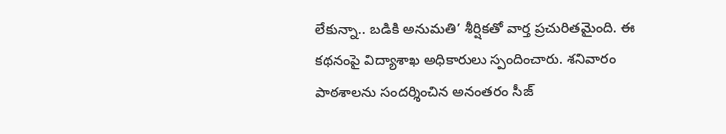లేకున్నా.. బడికి అనుమతి’ శీర్షికతో వార్త ప్రచురితమైంది. ఈ కథనంపై విద్యాశాఖ అధికారులు స్పందించారు. శనివారం పాఠశాలను సందర్శించిన అనంతరం సీజ్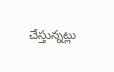చేస్తున్నట్లు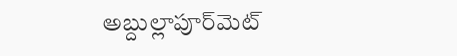అబ్దుల్లాపూర్‌మెట్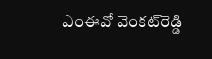ఎంఈవో వెంకట్‌రెడ్డి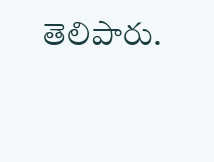తెలిపారు.